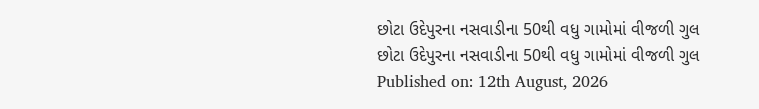છોટા ઉદેપુરના નસવાડીના 50થી વધુ ગામોમાં વીજળી ગુલ
છોટા ઉદેપુરના નસવાડીના 50થી વધુ ગામોમાં વીજળી ગુલ
Published on: 12th August, 2026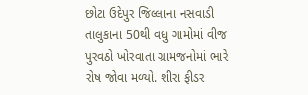છોટા ઉદેપુર જિલ્લાના નસવાડી તાલુકાના 50થી વધુ ગામોમાં વીજ પુરવઠો ખોરવાતા ગ્રામજનોમાં ભારે રોષ જોવા મળ્યો. શીરા ફીડર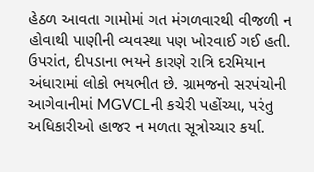હેઠળ આવતા ગામોમાં ગત મંગળવારથી વીજળી ન હોવાથી પાણીની વ્યવસ્થા પણ ખોરવાઈ ગઈ હતી. ઉપરાંત, દીપડાના ભયને કારણે રાત્રિ દરમિયાન અંધારામાં લોકો ભયભીત છે. ગ્રામજનો સરપંચોની આગેવાનીમાં MGVCLની કચેરી પહોંચ્યા, પરંતુ અધિકારીઓ હાજર ન મળતા સૂત્રોચ્ચાર કર્યા.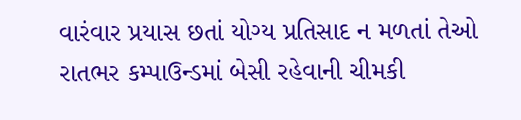વારંવાર પ્રયાસ છતાં યોગ્ય પ્રતિસાદ ન મળતાં તેઓ રાતભર કમ્પાઉન્ડમાં બેસી રહેવાની ચીમકી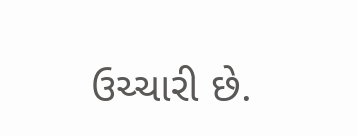ઉચ્ચારી છે.